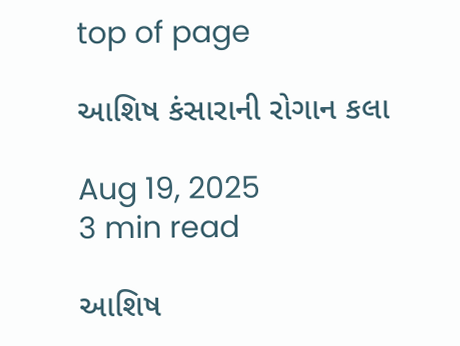top of page

આશિષ કંસારાની રોગાન કલા

Aug 19, 2025
3 min read

આશિષ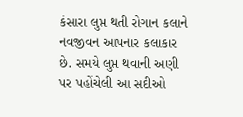કંસારા લુપ્ત થતી રોગાન કલાને નવજીવન આપનાર કલાકાર છે. સમયે લુપ્ત થવાની અણી પર પહોંચેલી આ સદીઓ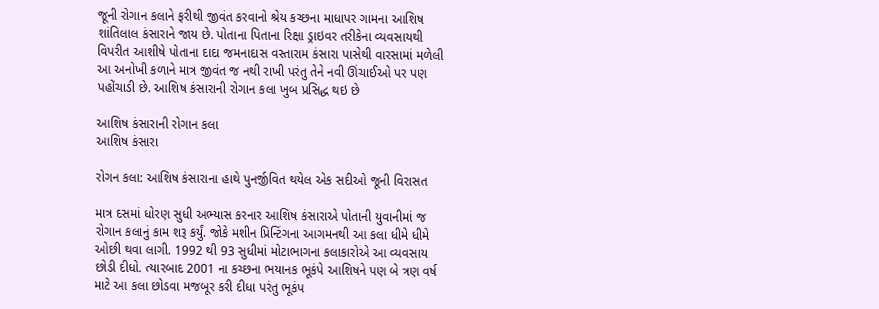જૂની રોગાન કલાને ફરીથી જીવંત કરવાનો શ્રેય કચ્છના માધાપર ગામના આશિષ શાંતિલાલ કંસારાને જાય છે. પોતાના પિતાના રિક્ષા ડ્રાઇવર તરીકેના વ્યવસાયથી વિપરીત આશીષે પોતાના દાદા જમનાદાસ વસ્તારામ કંસારા પાસેથી વારસામાં મળેલી આ અનોખી કળાને માત્ર જીવંત જ નથી રાખી પરંતુ તેને નવી ઊંચાઈઓ પર પણ પહોંચાડી છે. આશિષ કંસારાની રોગાન કલા ખુબ પ્રસિદ્ધ થઇ છે

આશિષ કંસારાની રોગાન કલા
આશિષ કંસારા

રોગન કલા: આશિષ કંસારાના હાથે પુનર્જીવિત થયેલ એક સદીઓ જૂની વિરાસત

માત્ર દસમાં ધોરણ સુધી અભ્યાસ કરનાર આશિષ કંસારાએ પોતાની યુવાનીમાં જ રોગાન કલાનું કામ શરૂ કર્યું. જોકે મશીન પ્રિન્ટિંગના આગમનથી આ કલા ધીમે ધીમે ઓછી થવા લાગી. 1992 થી 93 સુધીમાં મોટાભાગના કલાકારોએ આ વ્યવસાય છોડી દીધો. ત્યારબાદ 2001 ના કચ્છના ભયાનક ભૂકંપે આશિષને પણ બે ત્રણ વર્ષ માટે આ કલા છોડવા મજબૂર કરી દીધા પરંતુ ભૂકંપ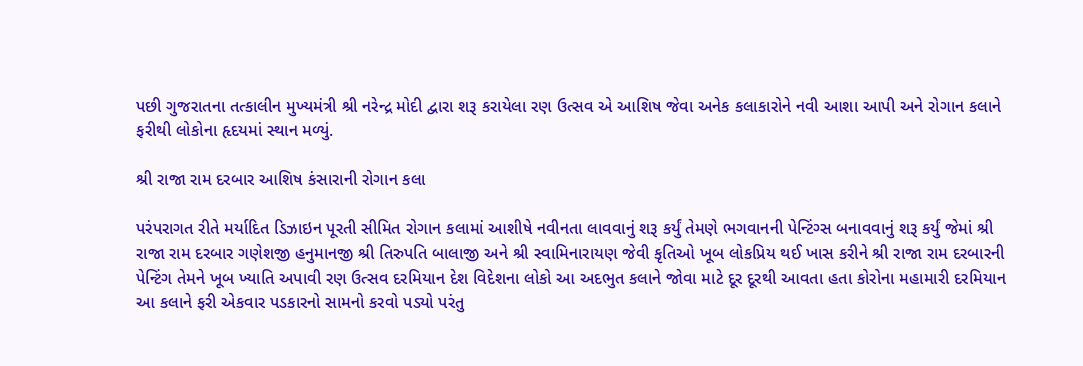પછી ગુજરાતના તત્કાલીન મુખ્યમંત્રી શ્રી નરેન્દ્ર મોદી દ્વારા શરૂ કરાયેલા રણ ઉત્સવ એ આશિષ જેવા અનેક કલાકારોને નવી આશા આપી અને રોગાન કલાને ફરીથી લોકોના હૃદયમાં સ્થાન મળ્યું.

શ્રી રાજા રામ દરબાર આશિષ કંસારાની રોગાન કલા

પરંપરાગત રીતે મર્યાદિત ડિઝાઇન પૂરતી સીમિત રોગાન કલામાં આશીષે નવીનતા લાવવાનું શરૂ કર્યું તેમણે ભગવાનની પેન્ટિંગ્સ બનાવવાનું શરૂ કર્યું જેમાં શ્રી રાજા રામ દરબાર ગણેશજી હનુમાનજી શ્રી તિરુપતિ બાલાજી અને શ્રી સ્વામિનારાયણ જેવી કૃતિઓ ખૂબ લોકપ્રિય થઈ ખાસ કરીને શ્રી રાજા રામ દરબારની પેન્ટિંગ તેમને ખૂબ ખ્યાતિ અપાવી રણ ઉત્સવ દરમિયાન દેશ વિદેશના લોકો આ અદભુત કલાને જોવા માટે દૂર દૂરથી આવતા હતા કોરોના મહામારી દરમિયાન આ કલાને ફરી એકવાર પડકારનો સામનો કરવો પડ્યો પરંતુ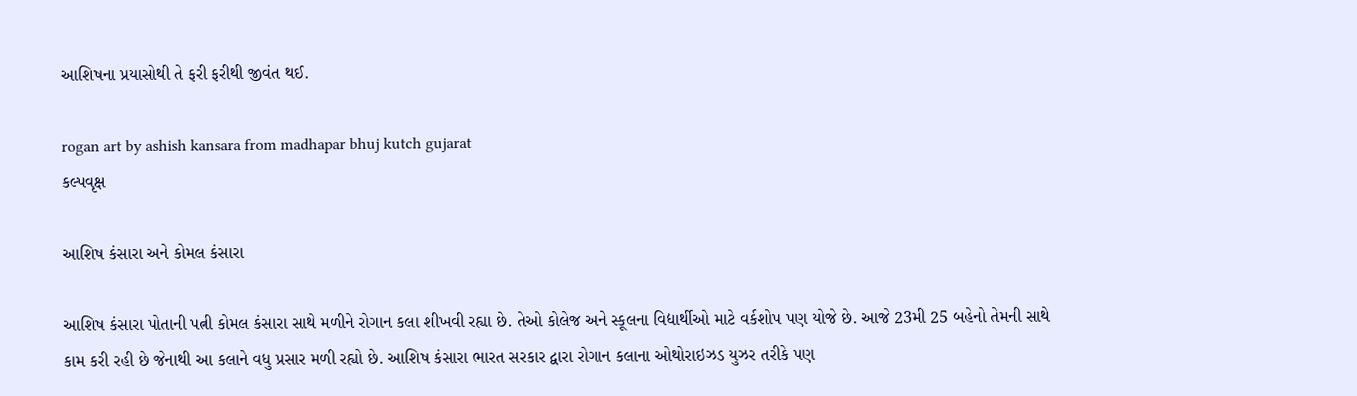આશિષના પ્રયાસોથી તે ફરી ફરીથી જીવંત થઈ.

rogan art by ashish kansara from madhapar bhuj kutch gujarat
કલ્પવૃક્ષ

આશિષ કંસારા અને કોમલ કંસારા

આશિષ કંસારા પોતાની પત્ની કોમલ કંસારા સાથે મળીને રોગાન કલા શીખવી રહ્યા છે. તેઓ કોલેજ અને સ્કૂલના વિદ્યાર્થીઓ માટે વર્કશોપ પણ યોજે છે. આજે 23મી 25 બહેનો તેમની સાથે કામ કરી રહી છે જેનાથી આ કલાને વધુ પ્રસાર મળી રહ્યો છે. આશિષ કંસારા ભારત સરકાર દ્વારા રોગાન કલાના ઓથોરાઇઝડ યુઝર તરીકે પણ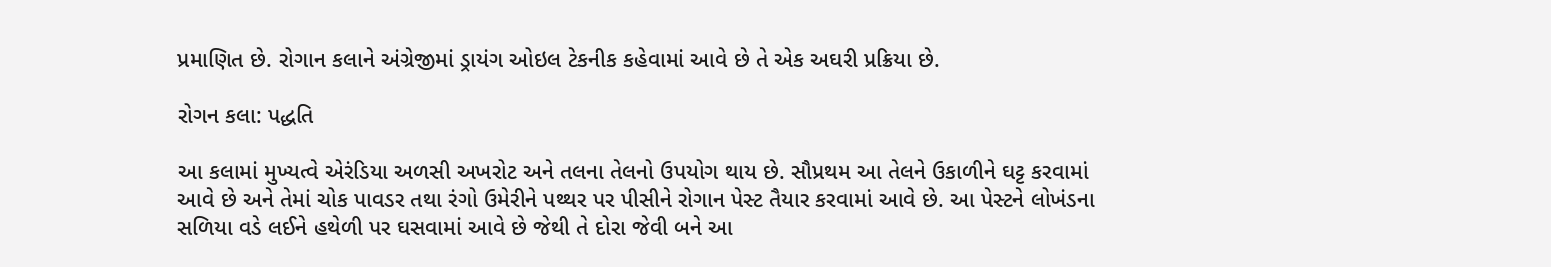પ્રમાણિત છે. રોગાન કલાને અંગ્રેજીમાં ડ્રાયંગ ઓઇલ ટેકનીક કહેવામાં આવે છે તે એક અઘરી પ્રક્રિયા છે.

રોગન કલા: પદ્ધતિ

આ કલામાં મુખ્યત્વે એરંડિયા અળસી અખરોટ અને તલના તેલનો ઉપયોગ થાય છે. સૌપ્રથમ આ તેલને ઉકાળીને ઘટ્ટ કરવામાં આવે છે અને તેમાં ચોક પાવડર તથા રંગો ઉમેરીને પથ્થર પર પીસીને રોગાન પેસ્ટ તૈયાર કરવામાં આવે છે. આ પેસ્ટને લોખંડના સળિયા વડે લઈને હથેળી પર ઘસવામાં આવે છે જેથી તે દોરા જેવી બને આ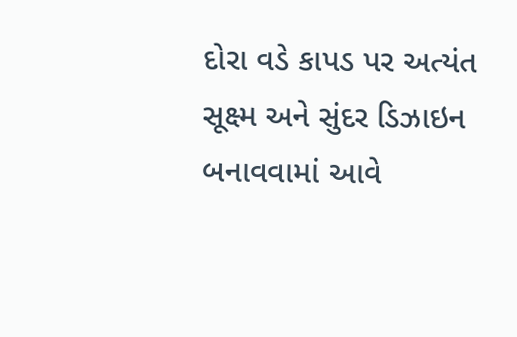દોરા વડે કાપડ પર અત્યંત સૂક્ષ્મ અને સુંદર ડિઝાઇન બનાવવામાં આવે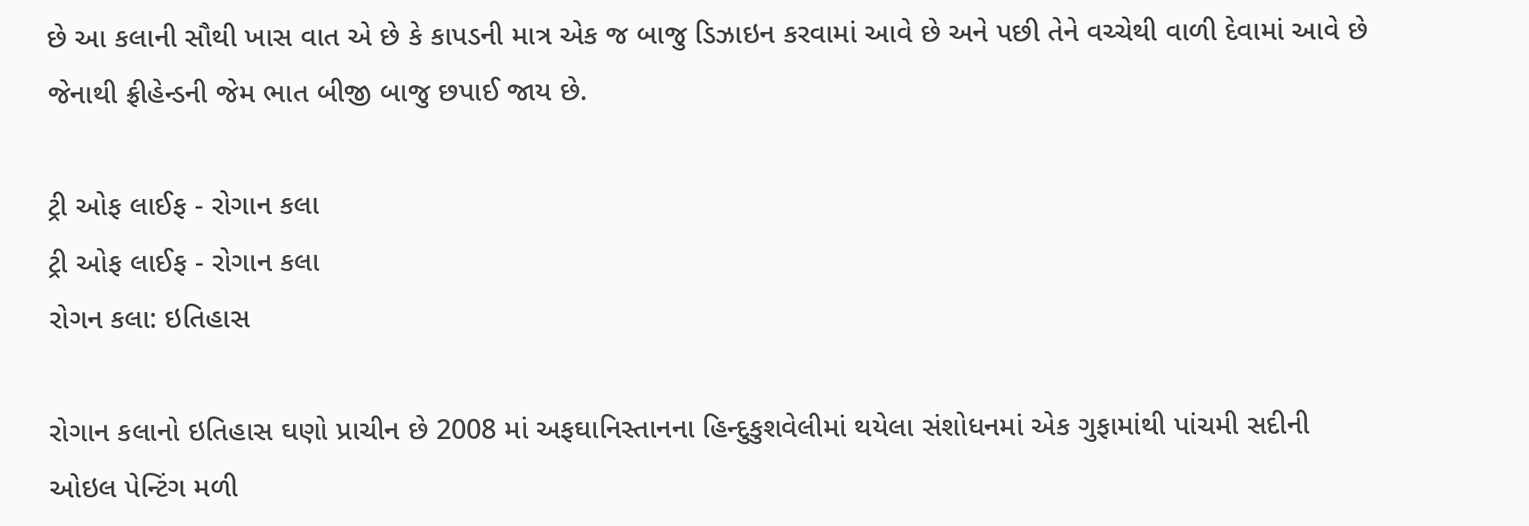છે આ કલાની સૌથી ખાસ વાત એ છે કે કાપડની માત્ર એક જ બાજુ ડિઝાઇન કરવામાં આવે છે અને પછી તેને વચ્ચેથી વાળી દેવામાં આવે છે જેનાથી ફ્રીહેન્ડની જેમ ભાત બીજી બાજુ છપાઈ જાય છે.

ટ્રી ઓફ લાઈફ - રોગાન કલા
ટ્રી ઓફ લાઈફ - રોગાન કલા
રોગન કલા: ઇતિહાસ

રોગાન કલાનો ઇતિહાસ ઘણો પ્રાચીન છે 2008 માં અફઘાનિસ્તાનના હિન્દુકુશવેલીમાં થયેલા સંશોધનમાં એક ગુફામાંથી પાંચમી સદીની ઓઇલ પેન્ટિંગ મળી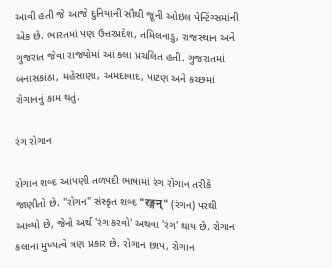આવી હતી જે આજે દુનિયાની સૌથી જૂની ઓઇલ પેન્ટિંગ્સમાંની એક છે. ભારતમાં પણ ઉત્તરપ્રદેશ, તમિલનાડુ, રાજસ્થાન અને ગુજરાત જેવા રાજ્યોમાં આ કલા પ્રચલિત હતી. ગુજરાતમાં બનાસકાંઠા, મહેસાણા, અમદાવાદ, પાટણ અને કચ્છમાં રોગાનનું કામ થતું.

રંગ રોગાન

રોગાન શબ્દ આપણી તળપદી ભાષામાં રંગ રોગાન તરીકે જાણીતો છે. "રોગન" સંસ્કૃત શબ્દ "रङ्गन्" (રંગન) પરથી આવ્યો છે, જેનો અર્થ 'રંગ કરવો' અથવા 'રંગ' થાય છે. રોગાન કલાના મુખ્યત્વે ત્રણ પ્રકાર છે. રોગાન છાપ, રોગાન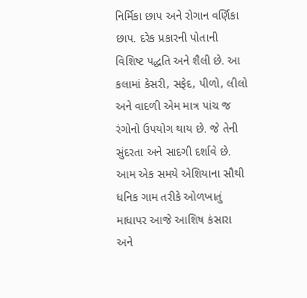નિર્મિકા છાપ અને રોગાન વર્ણિકા છાપ. દરેક પ્રકારની પોતાની વિશિષ્ટ પદ્ધતિ અને શૈલી છે. આ કલામાં કેસરી, સફેદ, પીળો, લીલો અને વાદળી એમ માત્ર પાંચ જ રંગોનો ઉપયોગ થાય છે. જે તેની સુંદરતા અને સાદગી દર્શાવે છે. આમ એક સમયે એશિયાના સૌથી ધનિક ગામ તરીકે ઓળખાતું માધાપર આજે આશિષ કંસારા અને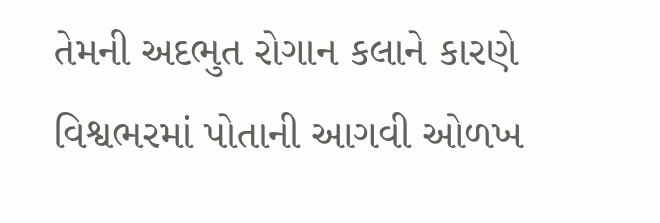તેમની અદભુત રોગાન કલાને કારણે વિશ્વભરમાં પોતાની આગવી ઓળખ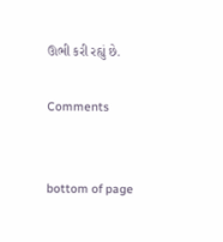ઊભી કરી રહ્યું છે.

Comments


bottom of page